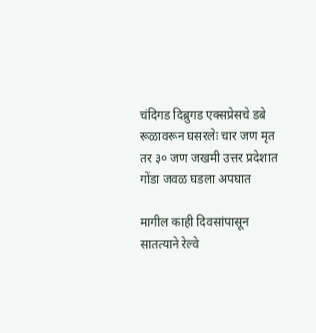चंदिगड दिब्रुगड एक्सप्रेसचे डबे रूळावरून घसरलेः चार जण मृत तर ३० जण जखमी उत्तर प्रदेशात गोंडा जवळ घडला अपघात

मागील काही दिवसांपासून सातत्याने रेल्वे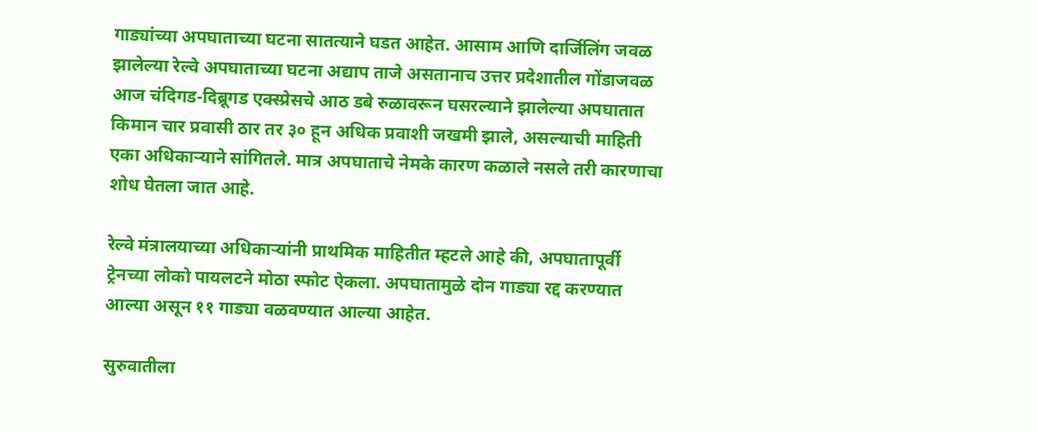गाड्यांच्या अपघाताच्या घटना सातत्याने घडत आहेत. आसाम आणि दार्जिलिंग जवळ झालेल्या रेल्वे अपघाताच्या घटना अद्याप ताजे असतानाच उत्तर प्रदेशातील गोंडाजवळ आज चंदिगड-दिब्रूगड एक्स्प्रेसचे आठ डबे रुळावरून घसरल्याने झालेल्या अपघातात किमान चार प्रवासी ठार तर ३० हून अधिक प्रवाशी जखमी झाले, असल्याची माहिती एका अधिकाऱ्याने सांगितले. मात्र अपघाताचे नेमके कारण कळाले नसले तरी कारणाचा शोध घेतला जात आहे.

रेल्वे मंत्रालयाच्या अधिकाऱ्यांनी प्राथमिक माहितीत म्हटले आहे की, अपघातापूर्वी ट्रेनच्या लोको पायलटने मोठा स्फोट ऐकला. अपघातामुळे दोन गाड्या रद्द करण्यात आल्या असून ११ गाड्या वळवण्यात आल्या आहेत.

सुरुवातीला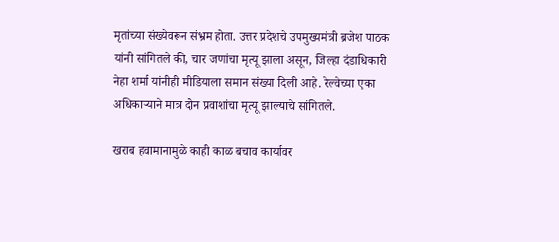मृतांच्या संख्येवरून संभ्रम होता. उत्तर प्रदेशचे उपमुख्यमंत्री ब्रजेश पाठक यांनी सांगितले की, चार जणांचा मृत्यू झाला असून, जिल्हा दंडाधिकारी नेहा शर्मा यांनीही मीडियाला समान संख्या दिली आहे. रेल्वेच्या एका अधिकाऱ्याने मात्र दोन प्रवाशांचा मृत्यू झाल्याचे सांगितले.

खराब हवामानामुळे काही काळ बचाव कार्यावर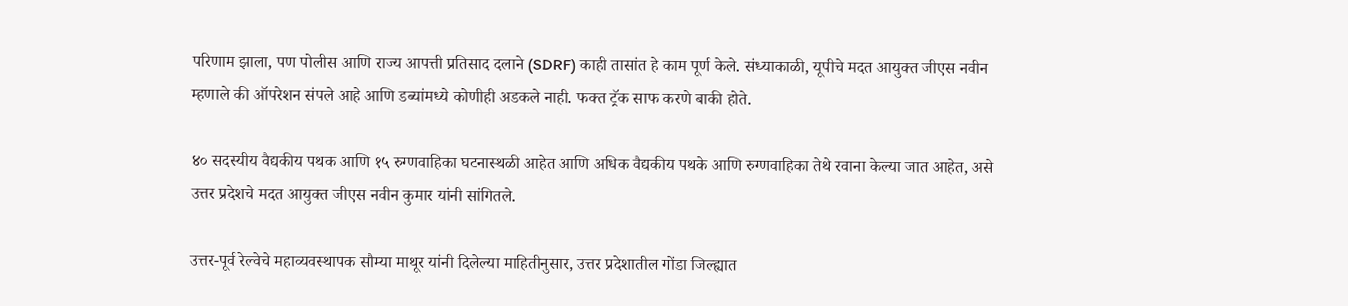परिणाम झाला, पण पोलीस आणि राज्य आपत्ती प्रतिसाद दलाने (SDRF) काही तासांत हे काम पूर्ण केले. संध्याकाळी, यूपीचे मदत आयुक्त जीएस नवीन म्हणाले की ऑपरेशन संपले आहे आणि डब्यांमध्ये कोणीही अडकले नाही. फक्त ट्रॅक साफ करणे बाकी होते.

४० सदस्यीय वैद्यकीय पथक आणि १५ रुग्णवाहिका घटनास्थळी आहेत आणि अधिक वैद्यकीय पथके आणि रुग्णवाहिका तेथे रवाना केल्या जात आहेत, असे उत्तर प्रदेशचे मदत आयुक्त जीएस नवीन कुमार यांनी सांगितले.

उत्तर-पूर्व रेल्वेचे महाव्यवस्थापक सौम्या माथूर यांनी दिलेल्या माहितीनुसार, उत्तर प्रदेशातील गोंडा जिल्ह्यात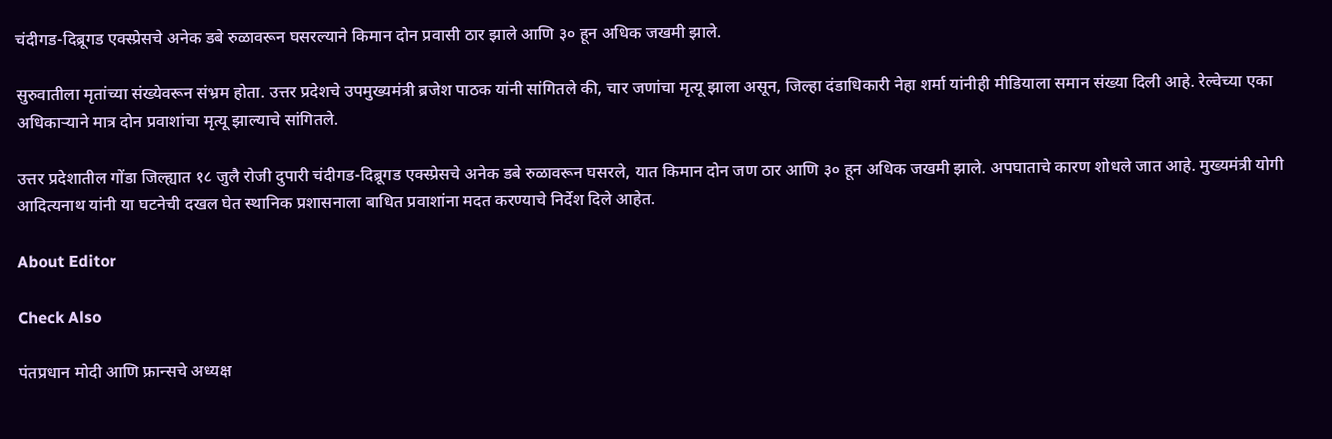चंदीगड-दिब्रूगड एक्स्प्रेसचे अनेक डबे रुळावरून घसरल्याने किमान दोन प्रवासी ठार झाले आणि ३० हून अधिक जखमी झाले.

सुरुवातीला मृतांच्या संख्येवरून संभ्रम होता. उत्तर प्रदेशचे उपमुख्यमंत्री ब्रजेश पाठक यांनी सांगितले की, चार जणांचा मृत्यू झाला असून, जिल्हा दंडाधिकारी नेहा शर्मा यांनीही मीडियाला समान संख्या दिली आहे. रेल्वेच्या एका अधिकाऱ्याने मात्र दोन प्रवाशांचा मृत्यू झाल्याचे सांगितले.

उत्तर प्रदेशातील गोंडा जिल्ह्यात १८ जुलै रोजी दुपारी चंदीगड-दिब्रूगड एक्स्प्रेसचे अनेक डबे रुळावरून घसरले, यात किमान दोन जण ठार आणि ३० हून अधिक जखमी झाले. अपघाताचे कारण शोधले जात आहे. मुख्यमंत्री योगी आदित्यनाथ यांनी या घटनेची दखल घेत स्थानिक प्रशासनाला बाधित प्रवाशांना मदत करण्याचे निर्देश दिले आहेत.

About Editor

Check Also

पंतप्रधान मोदी आणि फ्रान्सचे अध्यक्ष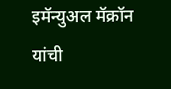इमॅन्युअल मॅक्रॉन यांची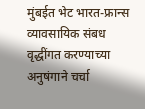मुंबईत भेट भारत-फ्रान्स व्यावसायिक संबध वृद्धींगत करण्याच्या अनुषंगाने चर्चा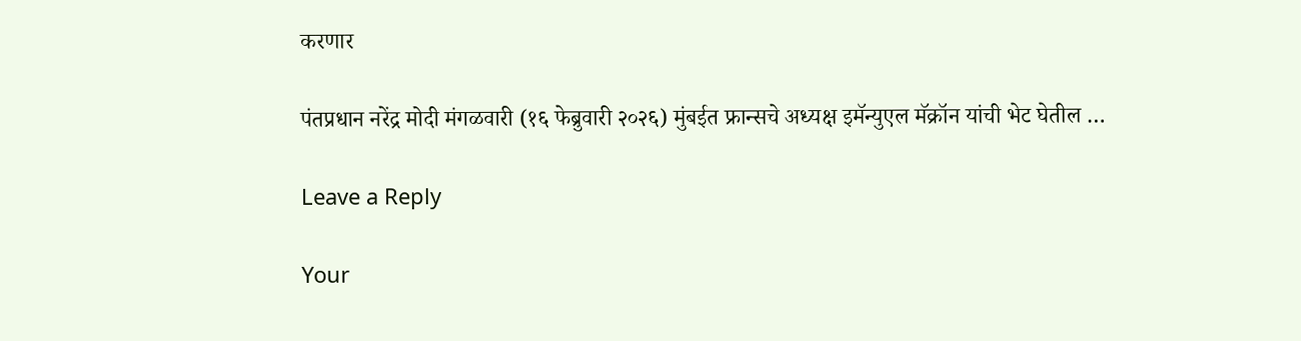करणार

पंतप्रधान नरेंद्र मोदी मंगळवारी (१६ फेब्रुवारी २०२६) मुंबईत फ्रान्सचे अध्यक्ष इमॅन्युएल मॅक्रॉन यांची भेट घेतील …

Leave a Reply

Your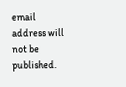email address will not be published.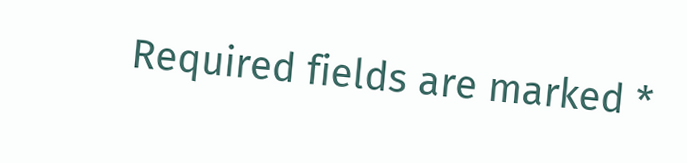Required fields are marked *